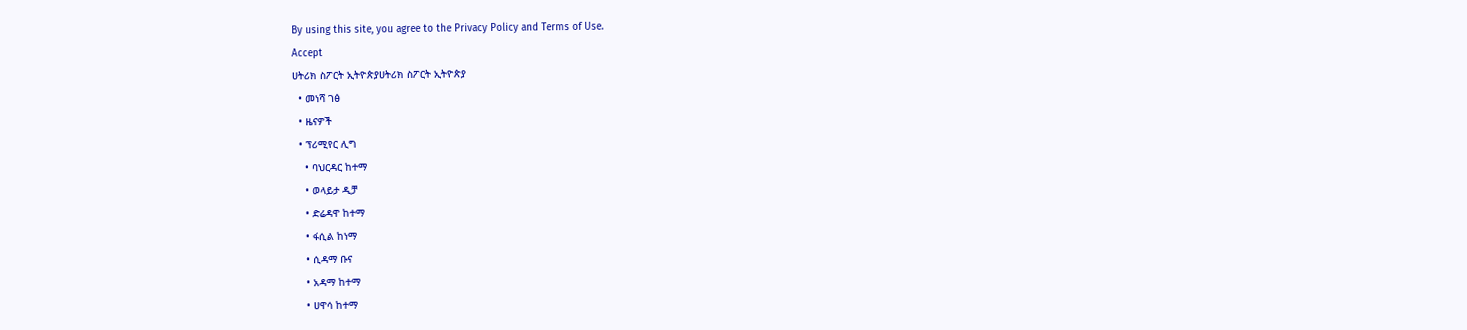By using this site, you agree to the Privacy Policy and Terms of Use.
Accept
ሀትሪክ ስፖርት ኢትዮጵያሀትሪክ ስፖርት ኢትዮጵያ
  • መነሻ ገፅ
  • ዜናዎች
  • ፕሪሚየር ሊግ
    • ባህርዳር ከተማ
    • ወላይታ ዲቻ
    • ድሬዳዋ ከተማ
    • ፋሲል ከነማ
    • ሲዳማ ቡና
    • አዳማ ከተማ
    • ሀዋሳ ከተማ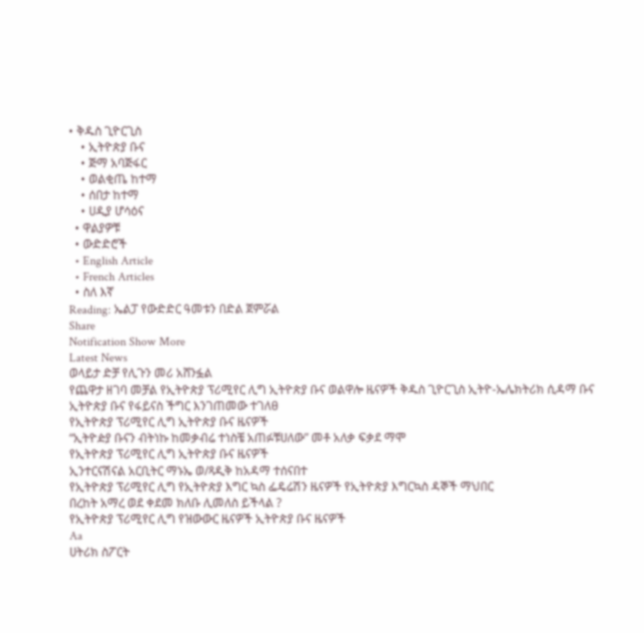• ቅዱስ ጊዮርጊስ
    • ኢትዮጵያ ቡና
    • ጅማ አባጅፋር
    • ወልቂጤ ከተማ
    • ሰበታ ከተማ
    • ሀዲያ ሆሳዕና
  • ዋልያዎቹ
  • ውድድሮች
  • English Article
  • French Articles
  • ስለ እኛ
Reading: ኤልፓ የውድድር ዓመቱን በድል ጀምሯል
Share
Notification Show More
Latest News
ወላይታ ድቻ የሊጉን መሪ አሸንፏል
የጨዋታ ዘገባ መቻል የኢትዮጵያ ፕሪሚየር ሊግ ኢትዮጵያ ቡና ወልዋሎ ዜናዎች ቅዱስ ጊዮርጊስ ኢትዮ-ኤሌክትሪክ ሲዳማ ቡና
ኢትዮጵያ ቡና የፋይናስ ችግር እንገጠመው ተገለፀ
የኢትዮጵያ ፕሪሚየር ሊግ ኢትዮጵያ ቡና ዜናዎች
“ኢትዮዽያ ቡናን ብትነኩ ከመቃብሬ ተነስቼ አጠፉቹሀለው” መቶ አለቃ ፍቃደ ማሞ
የኢትዮጵያ ፕሪሚየር ሊግ ኢትዮጵያ ቡና ዜናዎች
ኢንተርናሽናል አርቢትር ማኑኤ ወ/ጻዲቅ ከአዳማ ተሰናበተ
የኢትዮጵያ ፕሪሚየር ሊግ የኢትዮጵያ እግር ኳስ ፌዴሬሽን ዜናዎች የኢትዮጵያ እግርኳስ ዳኞች ማህበር
በረከት አማረ ወደ ቀደመ ክለቡ ሊመለስ ይችላል ?
የኢትዮጵያ ፕሪሚየር ሊግ የዝውውር ዜናዎች ኢትዮጵያ ቡና ዜናዎች
Aa
ሀትሪክ ስፖርት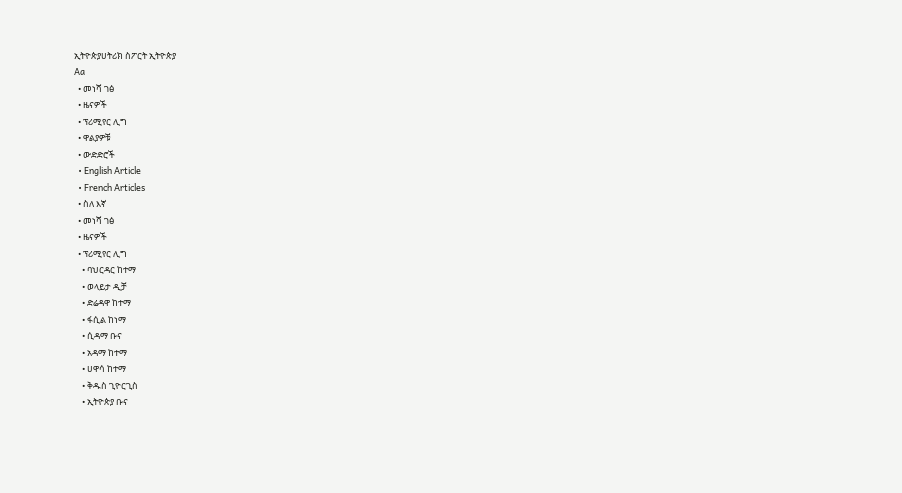ኢትዮጵያሀትሪክ ስፖርት ኢትዮጵያ
Aa
  • መነሻ ገፅ
  • ዜናዎች
  • ፕሪሚየር ሊግ
  • ዋልያዎቹ
  • ውድድሮች
  • English Article
  • French Articles
  • ስለ እኛ
  • መነሻ ገፅ
  • ዜናዎች
  • ፕሪሚየር ሊግ
    • ባህርዳር ከተማ
    • ወላይታ ዲቻ
    • ድሬዳዋ ከተማ
    • ፋሲል ከነማ
    • ሲዳማ ቡና
    • አዳማ ከተማ
    • ሀዋሳ ከተማ
    • ቅዱስ ጊዮርጊስ
    • ኢትዮጵያ ቡና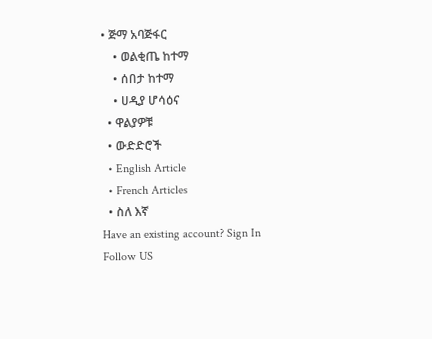• ጅማ አባጅፋር
    • ወልቂጤ ከተማ
    • ሰበታ ከተማ
    • ሀዲያ ሆሳዕና
  • ዋልያዎቹ
  • ውድድሮች
  • English Article
  • French Articles
  • ስለ እኛ
Have an existing account? Sign In
Follow US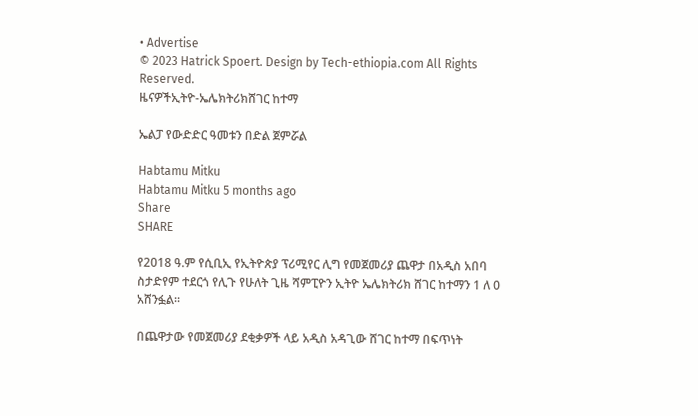• Advertise
© 2023 Hatrick Spoert. Design by Tech-ethiopia.com All Rights Reserved.
ዜናዎችኢትዮ-ኤሌክትሪክሸገር ከተማ

ኤልፓ የውድድር ዓመቱን በድል ጀምሯል

Habtamu Mitku
Habtamu Mitku 5 months ago
Share
SHARE

የ2018 ዓ.ም የሲቢኢ የኢትዮጵያ ፕሪሚየር ሊግ የመጀመሪያ ጨዋታ በአዲስ አበባ ስታድየም ተደርጎ የሊጉ የሁለት ጊዜ ሻምፒዮን ኢትዮ ኤሌክትሪክ ሸገር ከተማን 1 ለ 0 አሸንፏል።

በጨዋታው የመጀመሪያ ደቂቃዎች ላይ አዲስ አዳጊው ሸገር ከተማ በፍጥነት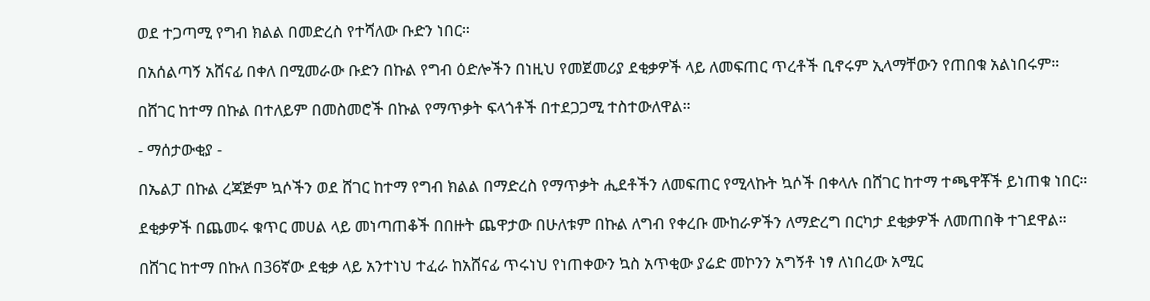ወደ ተጋጣሚ የግብ ክልል በመድረስ የተሻለው ቡድን ነበር።

በአሰልጣኝ አሸናፊ በቀለ በሚመራው ቡድን በኩል የግብ ዕድሎችን በነዚህ የመጀመሪያ ደቂቃዎች ላይ ለመፍጠር ጥረቶች ቢኖሩም ኢላማቸውን የጠበቁ አልነበሩም።

በሸገር ከተማ በኩል በተለይም በመስመሮች በኩል የማጥቃት ፍላጎቶች በተደጋጋሚ ተስተውለዋል።

- ማሰታውቂያ -

በኤልፓ በኩል ረጃጅም ኳሶችን ወደ ሸገር ከተማ የግብ ክልል በማድረስ የማጥቃት ሒደቶችን ለመፍጠር የሚላኩት ኳሶች በቀላሉ በሸገር ከተማ ተጫዋቾች ይነጠቁ ነበር።

ደቂቃዎች በጨመሩ ቁጥር መሀል ላይ መነጣጠቆች በበዙት ጨዋታው በሁለቱም በኩል ለግብ የቀረቡ ሙከራዎችን ለማድረግ በርካታ ደቂቃዎች ለመጠበቅ ተገደዋል።

በሸገር ከተማ በኩለ በ36ኛው ደቂቃ ላይ አንተነህ ተፈራ ከአሸናፊ ጥሩነህ የነጠቀውን ኳስ አጥቂው ያሬድ መኮንን አግኝቶ ነፃ ለነበረው አሚር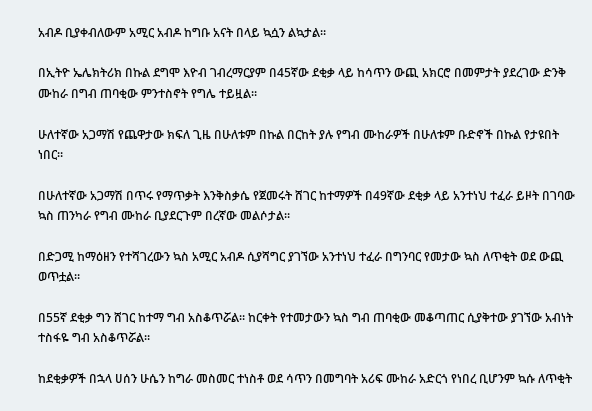አብዶ ቢያቀብለውም አሚር አብዶ ከግቡ አናት በላይ ኳሷን ልኳታል።

በኢትዮ ኤሌክትሪክ በኩል ደግሞ እዮብ ገብረማርያም በ45ኛው ደቂቃ ላይ ከሳጥን ውጪ አክርሮ በመምታት ያደረገው ድንቅ ሙከራ በግብ ጠባቂው ምንተስኖት የግሌ ተይዟል።

ሁለተኛው አጋማሽ የጨዋታው ክፍለ ጊዜ በሁለቱም በኩል በርከት ያሉ የግብ ሙከራዎች በሁለቱም ቡድኖች በኩል የታዩበት ነበር።

በሁለተኛው አጋማሽ በጥሩ የማጥቃት እንቅስቃሴ የጀመሩት ሸገር ከተማዎች በ49ኛው ደቂቃ ላይ አንተነህ ተፈራ ይዞት በገባው ኳስ ጠንካራ የግብ ሙከራ ቢያደርጉም በረኛው መልሶታል።

በድጋሚ ከማዕዘን የተሻገረውን ኳስ አሚር አብዶ ሲያሻግር ያገኘው አንተነህ ተፈራ በግንባር የመታው ኳስ ለጥቂት ወደ ውጪ ወጥቷል።

በ55ኛ ደቂቃ ግን ሸገር ከተማ ግብ አስቆጥሯል። ከርቀት የተመታውን ኳስ ግብ ጠባቂው መቆጣጠር ሲያቅተው ያገኘው አብነት ተስፋዬ ግብ አስቆጥሯል።

ከደቂቃዎች በኋላ ሀሰን ሁሴን ከግራ መስመር ተነስቶ ወደ ሳጥን በመግባት አሪፍ ሙከራ አድርጎ የነበረ ቢሆንም ኳሱ ለጥቂት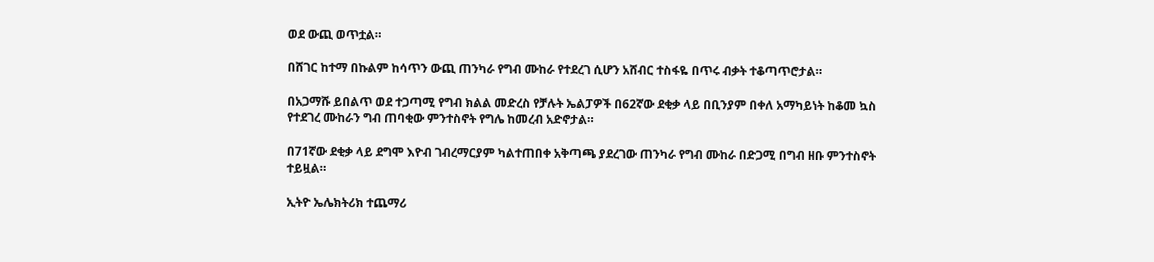ወደ ውጪ ወጥቷል።

በሸገር ከተማ በኩልም ከሳጥን ውጪ ጠንካራ የግብ ሙከራ የተደረገ ሲሆን አሸብር ተስፋዬ በጥሩ ብቃት ተቆጣጥሮታል።

በአጋማሹ ይበልጥ ወደ ተጋጣሚ የግብ ክልል መድረስ የቻሉት ኤልፓዎች በ62ኛው ደቂቃ ላይ በቢንያም በቀለ አማካይነት ከቆመ ኳስ የተደገረ ሙከራን ግብ ጠባቂው ምንተስኖት የግሌ ከመረብ አድኖታል።

በ71ኛው ደቂቃ ላይ ደግሞ እዮብ ገብረማርያም ካልተጠበቀ አቅጣጫ ያደረገው ጠንካራ የግብ ሙከራ በድጋሚ በግብ ዘቡ ምንተስኖት ተይዟል።

ኢትዮ ኤሌክትሪክ ተጨማሪ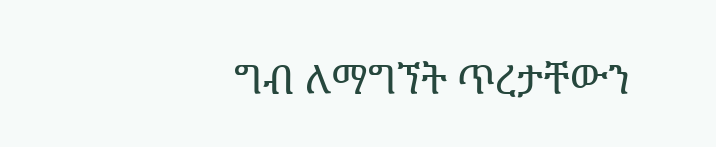ግብ ለማግኘት ጥረታቸውን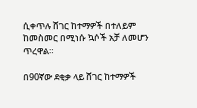ሲቀጥሉ ሸገር ከተማዎች በተለይም ከመስመር በሚነሱ ኳሶች አቻ ለመሆን ጥረዋል።

በ90ኛው ደቂቃ ላይ ሸገር ከተማዎች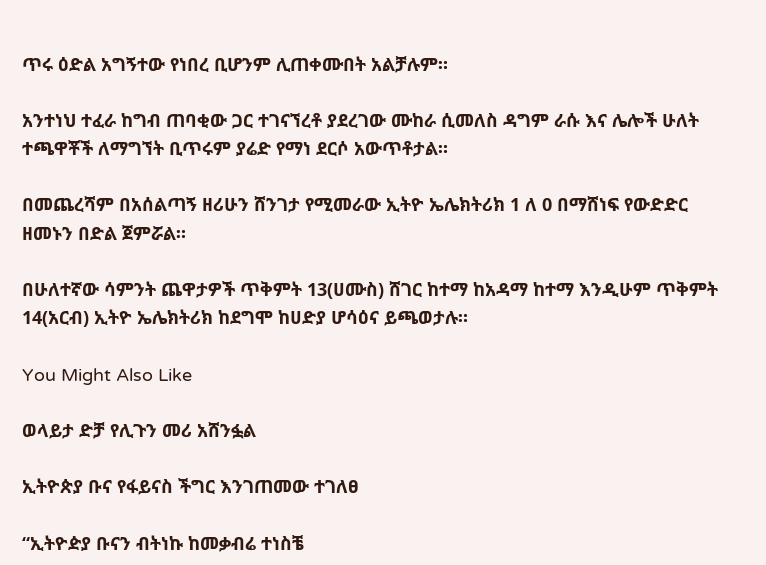ጥሩ ዕድል አግኝተው የነበረ ቢሆንም ሊጠቀሙበት አልቻሉም።

አንተነህ ተፈራ ከግብ ጠባቂው ጋር ተገናኘረቶ ያደረገው ሙከራ ሲመለስ ዳግም ራሱ እና ሌሎች ሁለት ተጫዋቾች ለማግኘት ቢጥሩም ያሬድ የማነ ደርሶ አውጥቶታል።

በመጨረሻም በአሰልጣኝ ዘሪሁን ሸንገታ የሚመራው ኢትዮ ኤሌክትሪክ 1 ለ 0 በማሸነፍ የውድድር ዘመኑን በድል ጀምሯል።

በሁለተኛው ሳምንት ጨዋታዎች ጥቅምት 13(ሀሙስ) ሸገር ከተማ ከአዳማ ከተማ እንዲሁም ጥቅምት 14(አርብ) ኢትዮ ኤሌክትሪክ ከደግሞ ከሀድያ ሆሳዕና ይጫወታሉ።

You Might Also Like

ወላይታ ድቻ የሊጉን መሪ አሸንፏል

ኢትዮጵያ ቡና የፋይናስ ችግር እንገጠመው ተገለፀ

“ኢትዮዽያ ቡናን ብትነኩ ከመቃብሬ ተነስቼ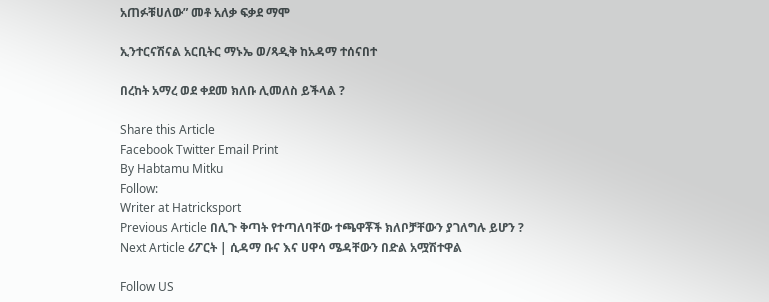አጠፉቹሀለው” መቶ አለቃ ፍቃደ ማሞ

ኢንተርናሽናል አርቢትር ማኑኤ ወ/ጻዲቅ ከአዳማ ተሰናበተ

በረከት አማረ ወደ ቀደመ ክለቡ ሊመለስ ይችላል ?

Share this Article
Facebook Twitter Email Print
By Habtamu Mitku
Follow:
Writer at Hatricksport
Previous Article በሊጉ ቅጣት የተጣለባቸው ተጫዋቾች ክለቦቻቸውን ያገለግሉ ይሆን ?
Next Article ሪፖርት | ሲዳማ ቡና እና ሀዋሳ ሜዳቸውን በድል አሟሽተዋል

Follow US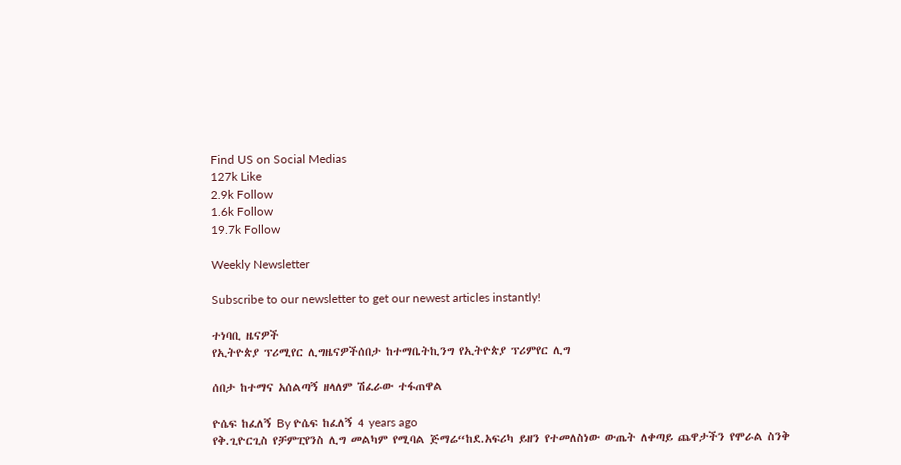Find US on Social Medias
127k Like
2.9k Follow
1.6k Follow
19.7k Follow

Weekly Newsletter

Subscribe to our newsletter to get our newest articles instantly!

ተነባቢ ዜናዎች
የኢትዮጵያ ፕሪሚየር ሊግዜናዎችሰበታ ከተማቤትኪንግ የኢትዮጵያ ፕሪምየር ሊግ

ሰበታ ከተማና አሰልጣኝ ዘላለም ሽፈራው ተፋጠዋል

ዮሴፍ ከፈለኝ By ዮሴፍ ከፈለኝ 4 years ago
የቅ.ጊዮርጊስ የቻምፒየንስ ሊግ መልካም የሚባል ጅማሬ“ከደ.አፍሪካ ይዘን የተመለስነው ውጤት ለቀጣይ ጨዋታችን የሞራል ስንቅ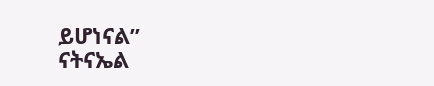ይሆነናል”                         ናትናኤል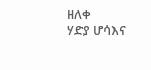ዘለቀ
ሃድያ ሆሳእና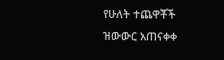የሁለት ተጨዋቾች ዝውውር አጠናቀቀ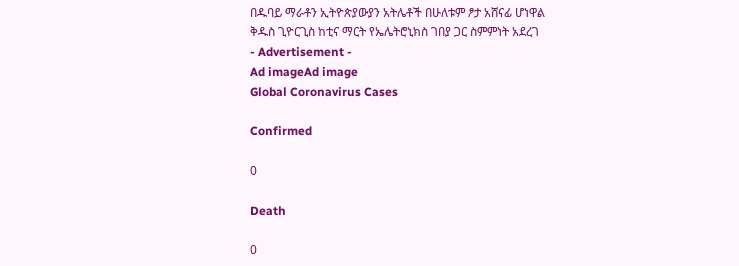በዱባይ ማራቶን ኢትዮጵያውያን አትሌቶች በሁለቱም ፆታ አሸናፊ ሆነዋል
ቅዱስ ጊዮርጊስ ከቲና ማርት የኤሌትሮኒክስ ገበያ ጋር ስምምነት አደረገ
- Advertisement -
Ad imageAd image
Global Coronavirus Cases

Confirmed

0

Death

0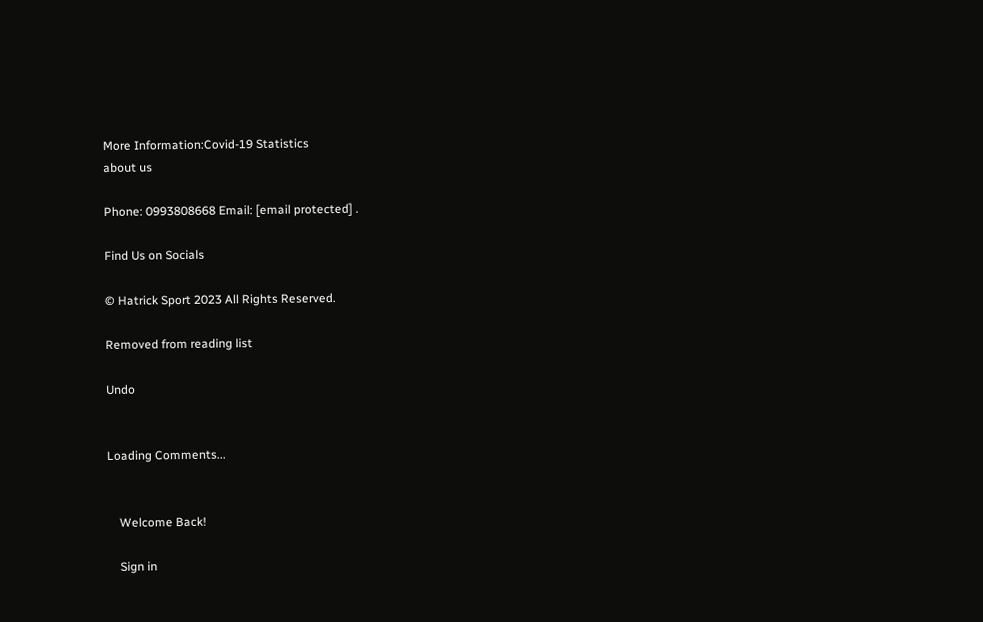More Information:Covid-19 Statistics
about us

Phone: 0993808668 Email: [email protected] .

Find Us on Socials

© Hatrick Sport 2023 All Rights Reserved.

Removed from reading list

Undo


Loading Comments...


    Welcome Back!

    Sign in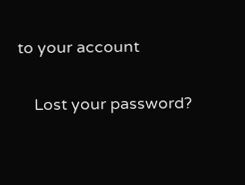to your account

    Lost your password?